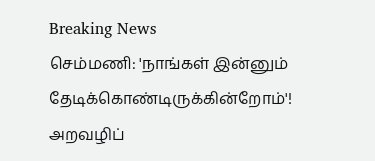Breaking News
செம்மணி: 'நாங்கள் இன்னும் தேடிக்கொண்டிருக்கின்றோம்'! அறவழிப்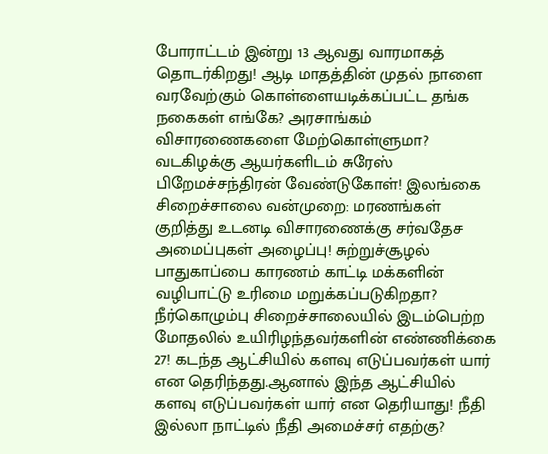போராட்டம் இன்று 13 ஆவது வாரமாகத் தொடர்கிறது! ஆடி மாதத்தின் முதல் நாளை வரவேற்கும் கொள்ளையடிக்கப்பட்ட தங்க நகைகள் எங்கே? அரசாங்கம் விசாரணைகளை மேற்கொள்ளுமா? வடகிழக்கு ஆயர்களிடம் சுரேஸ் பிறேமச்சந்திரன் வேண்டுகோள்! இலங்கை சிறைச்சாலை வன்முறை: மரணங்கள் குறித்து உடனடி விசாரணைக்கு சர்வதேச அமைப்புகள் அழைப்பு! சுற்றுச்சூழல் பாதுகாப்பை காரணம் காட்டி மக்களின் வழிபாட்டு உரிமை மறுக்கப்படுகிறதா? நீர்கொழும்பு சிறைச்சாலையில் இடம்பெற்ற மோதலில் உயிரிழந்தவர்களின் எண்ணிக்கை 27! கடந்த ஆட்சியில் களவு எடுப்பவர்கள் யார் என தெரிந்தது.ஆனால் இந்த ஆட்சியில் களவு எடுப்பவர்கள் யார் என தெரியாது! நீதி இல்லா நாட்டில் நீதி அமைச்சர் எதற்கு?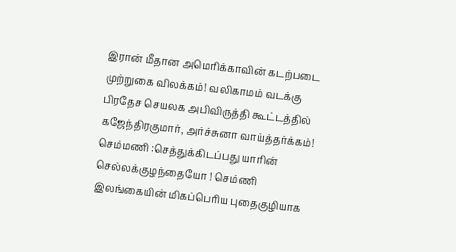இரான் மீதான அமெரிக்காவின் கடற்படை முற்றுகை விலக்கம்! வலிகாமம் வடக்கு பிரதேச செயலக அபிவிருத்தி கூட்டத்தில் கஜேந்திரகுமார், அர்ச்சுனா வாய்த்தர்க்கம்! செம்மணி :செத்துக்கிடப்பது யாரின் செல்லக்குழந்தையோ ! செம்ணி இலங்கையின் மிகப்பெரிய புதைகுழியாக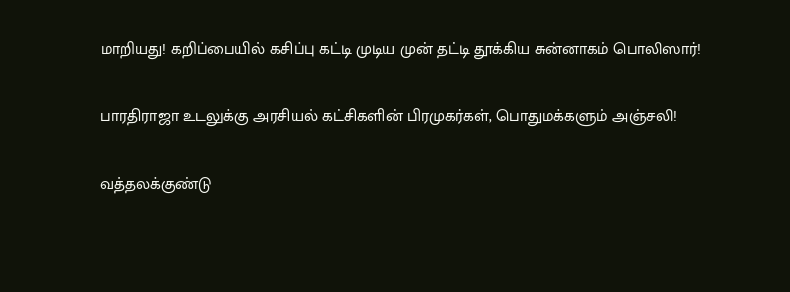மாறியது! கறிப்பையில் கசிப்பு கட்டி முடிய முன் தட்டி தூக்கிய சுன்னாகம் பொலிஸார்!

பாரதிராஜா உடலுக்கு அரசியல் கட்சிகளின் பிரமுகர்கள், பொதுமக்களும் அஞ்சலி!

வத்தலக்குண்டு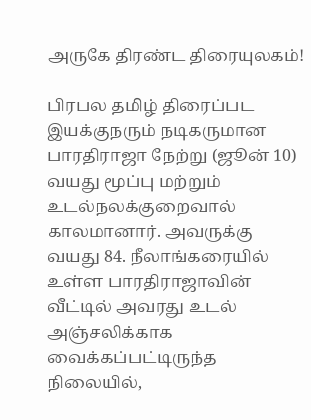அருகே திரண்ட திரையுலகம்!

பிரபல தமிழ் திரைப்பட இயக்குநரும் நடிகருமான பாரதிராஜா நேற்று (ஜூன் 10) வயது மூப்பு மற்றும் உடல்நலக்குறைவால் காலமானார். அவருக்கு வயது 84. நீலாங்கரையில் உள்ள பாரதிராஜாவின் வீட்டில் அவரது உடல் அஞ்சலிக்காக வைக்கப்பட்டிருந்த நிலையில்,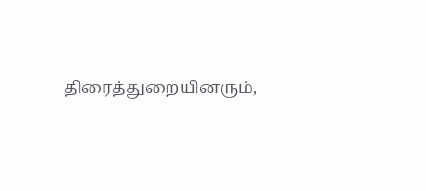திரைத்துறையினரும்,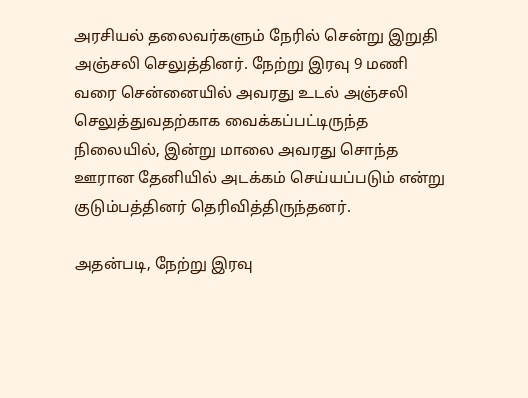அரசியல் தலைவர்களும் நேரில் சென்று இறுதி அஞ்சலி செலுத்தினர். நேற்று இரவு 9 மணி வரை சென்னையில் அவரது உடல் அஞ்சலி செலுத்துவதற்காக வைக்கப்பட்டிருந்த நிலையில், இன்று மாலை அவரது சொந்த ஊரான தேனியில் அடக்கம் செய்யப்படும் என்று குடும்பத்தினர் தெரிவித்திருந்தனர்.

அதன்படி, நேற்று இரவு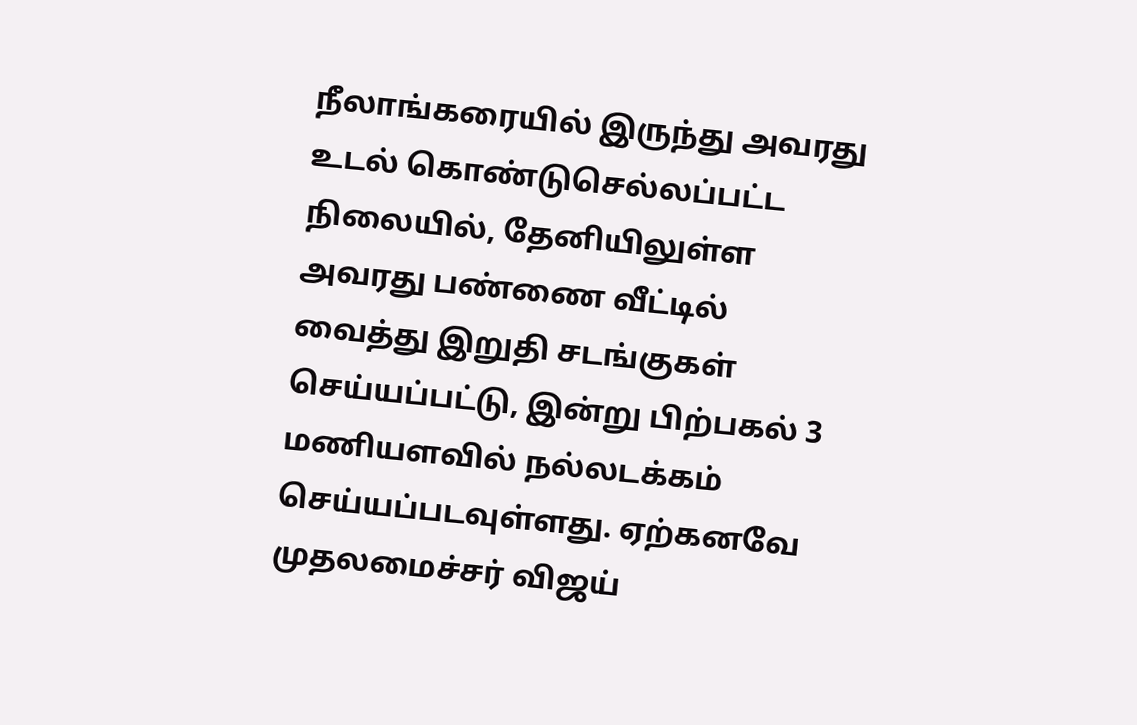நீலாங்கரையில் இருந்து அவரது உடல் கொண்டுசெல்லப்பட்ட நிலையில், தேனியிலுள்ள அவரது பண்ணை வீட்டில் வைத்து இறுதி சடங்குகள் செய்யப்பட்டு, இன்று பிற்பகல் 3 மணியளவில் நல்லடக்கம் செய்யப்படவுள்ளது. ஏற்கனவே முதலமைச்சர் விஜய்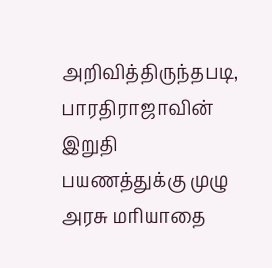அறிவித்திருந்தபடி, பாரதிராஜாவின் இறுதி பயணத்துக்கு முழு அரசு மரியாதை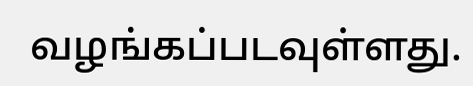வழங்கப்படவுள்ளது.